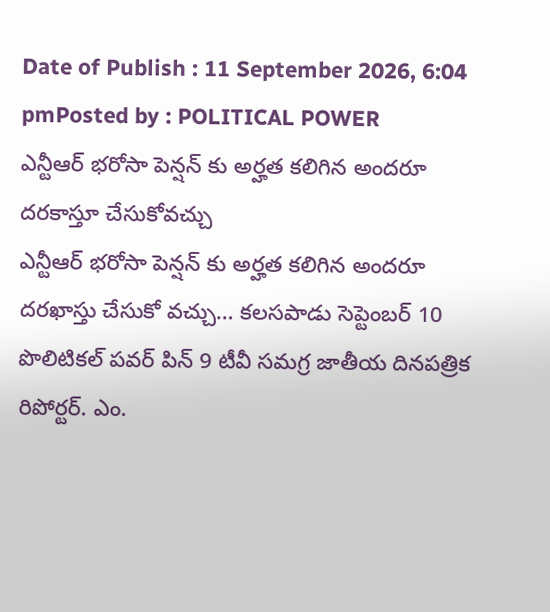Date of Publish : 11 September 2026, 6:04 pmPosted by : POLITICAL POWER
ఎన్టీఆర్ భరోసా పెన్షన్ కు అర్హత కలిగిన అందరూ దరకాస్తూ చేసుకోవచ్చు
ఎన్టీఆర్ భరోసా పెన్షన్ కు అర్హత కలిగిన అందరూ దరఖాస్తు చేసుకో వచ్చు… కలసపాడు సెప్టెంబర్ 10 పొలిటికల్ పవర్ పిన్ 9 టీవీ సమగ్ర జాతీయ దినపత్రిక రిపోర్టర్. ఎం.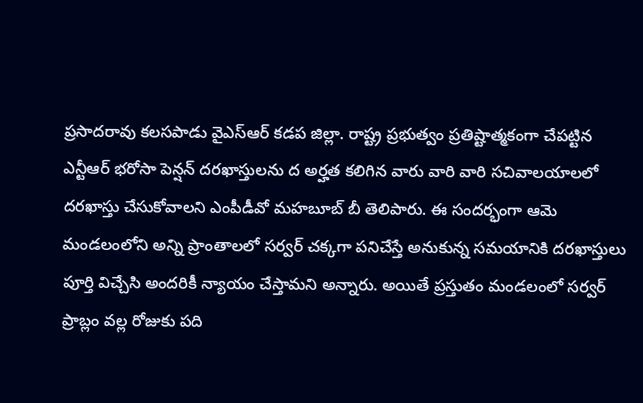ప్రసాదరావు కలసపాడు వైఎస్ఆర్ కడప జిల్లా. రాష్ట్ర ప్రభుత్వం ప్రతిష్టాత్మకంగా చేపట్టిన ఎన్టీఆర్ భరోసా పెన్షన్ దరఖాస్తులను ద అర్హత కలిగిన వారు వారి వారి సచివాలయాలలో దరఖాస్తు చేసుకోవాలని ఎంపీడీవో మహబూబ్ బీ తెలిపారు. ఈ సందర్భంగా ఆమె మండలంలోని అన్ని ప్రాంతాలలో సర్వర్ చక్కగా పనిచేస్తే అనుకున్న సమయానికి దరఖాస్తులు పూర్తి విచ్చేసి అందరికీ న్యాయం చేస్తామని అన్నారు. అయితే ప్రస్తుతం మండలంలో సర్వర్ ప్రాబ్లం వల్ల రోజుకు పది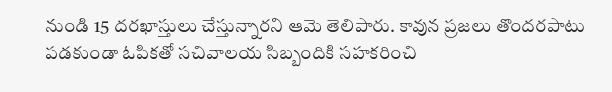నుండి 15 దరఖాస్తులు చేస్తున్నారని ఆమె తెలిపారు. కావున ప్రజలు తొందరపాటు పడకుండా ఓపికతో సచివాలయ సిబ్బందికి సహకరించి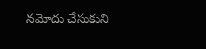నమోదు చేసుకుని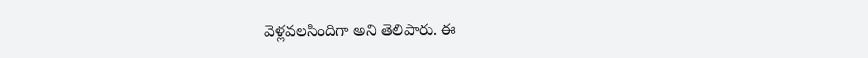వెళ్లవలసిందిగా అని తెలిపారు. ఈ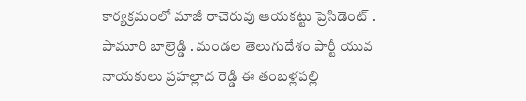కార్యక్రమంలో మాజీ రాచెరువు ఆయకట్టు ప్రెసిడెంట్ . పామూరి బాల్రెడ్డి . మండల తెలుగుదేశం పార్టీ యువ నాయకులు ప్రహల్లాద రెడ్డి ఈ తంబళ్లపల్లి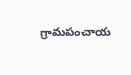గ్రామపంచాయ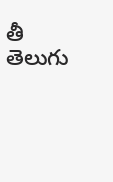తీ తెలుగు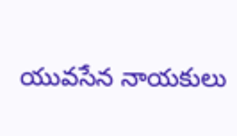యువసేన నాయకులు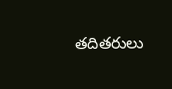తదితరులు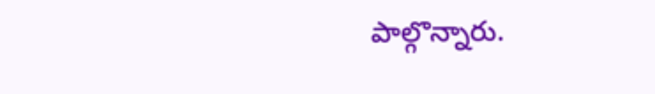పాల్గొన్నారు.